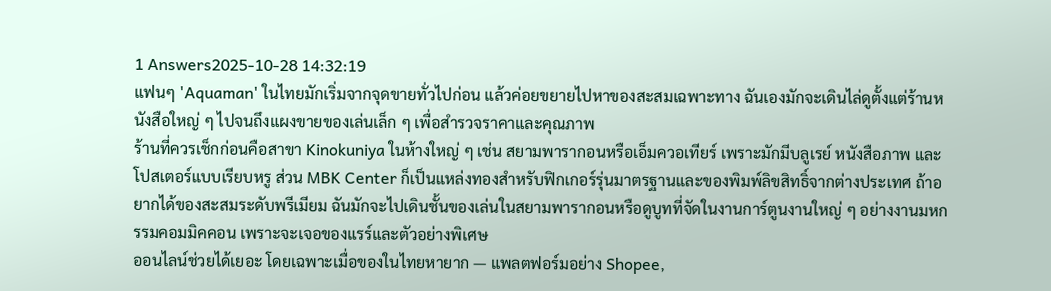1 Answers2025-10-28 14:32:19
แฟนๆ 'Aquaman' ในไทยมักเริ่มจากจุดขายทั่วไปก่อน แล้วค่อยขยายไปหาของสะสมเฉพาะทาง ฉันเองมักจะเดินไล่ดูตั้งแต่ร้านหนังสือใหญ่ ๆ ไปจนถึงแผงขายของเล่นเล็ก ๆ เพื่อสำรวจราคาและคุณภาพ
ร้านที่ควรเช็กก่อนคือสาขา Kinokuniya ในห้างใหญ่ ๆ เช่น สยามพารากอนหรือเอ็มควอเทียร์ เพราะมักมีบลูเรย์ หนังสือภาพ และโปสเตอร์แบบเรียบหรู ส่วน MBK Center ก็เป็นแหล่งทองสำหรับฟิกเกอร์รุ่นมาตรฐานและของพิมพ์ลิขสิทธิ์จากต่างประเทศ ถ้าอยากได้ของสะสมระดับพรีเมียม ฉันมักจะไปเดินชั้นของเล่นในสยามพารากอนหรือดูบูทที่จัดในงานการ์ตูนงานใหญ่ ๆ อย่างงานมหกรรมคอมมิคคอน เพราะจะเจอของแรร์และตัวอย่างพิเศษ
ออนไลน์ช่วยได้เยอะ โดยเฉพาะเมื่อของในไทยหายาก — แพลตฟอร์มอย่าง Shopee,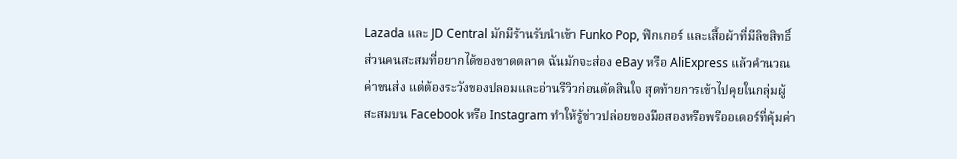Lazada และ JD Central มักมีร้านรับนำเข้า Funko Pop, ฟิกเกอร์ และเสื้อผ้าที่มีลิขสิทธิ์ ส่วนคนสะสมที่อยากได้ของขาดตลาด ฉันมักจะส่อง eBay หรือ AliExpress แล้วคำนวณค่าขนส่ง แต่ต้องระวังของปลอมและอ่านรีวิวก่อนตัดสินใจ สุดท้ายการเข้าไปคุยในกลุ่มผู้สะสมบน Facebook หรือ Instagram ทำให้รู้ข่าวปล่อยของมือสองหรือพรีออเดอร์ที่คุ้มค่า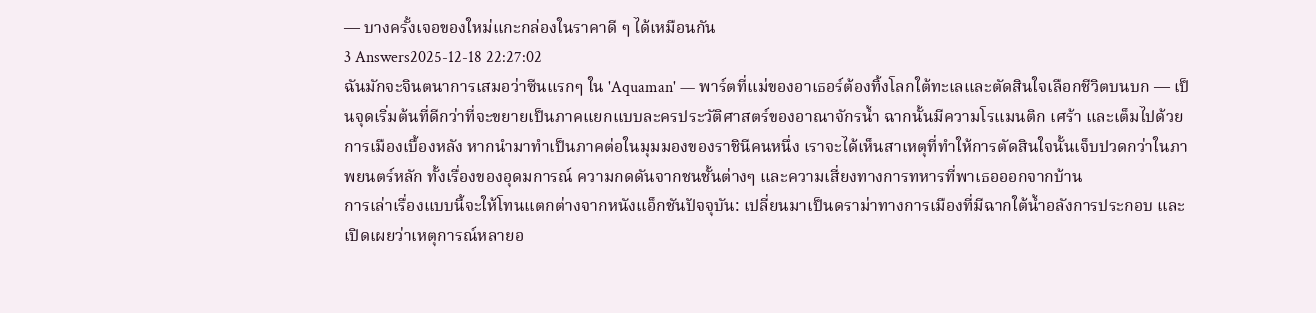— บางครั้งเจอของใหม่แกะกล่องในราคาดี ๆ ได้เหมือนกัน
3 Answers2025-12-18 22:27:02
ฉันมักจะจินตนาการเสมอว่าซีนแรกๆ ใน 'Aquaman' — พาร์ตที่แม่ของอาเธอร์ต้องทิ้งโลกใต้ทะเลและตัดสินใจเลือกชีวิตบนบก — เป็นจุดเริ่มต้นที่ดีกว่าที่จะขยายเป็นภาคแยกแบบละครประวัติศาสตร์ของอาณาจักรน้ำ ฉากนั้นมีความโรแมนติก เศร้า และเต็มไปด้วยการเมืองเบื้องหลัง หากนำมาทำเป็นภาคต่อในมุมมองของราชินีคนหนึ่ง เราจะได้เห็นสาเหตุที่ทำให้การตัดสินใจนั้นเจ็บปวดกว่าในภาพยนตร์หลัก ทั้งเรื่องของอุดมการณ์ ความกดดันจากชนชั้นต่างๆ และความเสี่ยงทางการทหารที่พาเธอออกจากบ้าน
การเล่าเรื่องแบบนี้จะให้โทนแตกต่างจากหนังแอ็กชันปัจจุบัน: เปลี่ยนมาเป็นดราม่าทางการเมืองที่มีฉากใต้น้ำอลังการประกอบ และเปิดเผยว่าเหตุการณ์หลายอ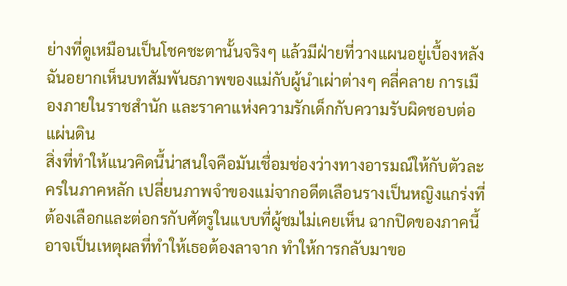ย่างที่ดูเหมือนเป็นโชคชะตานั้นจริงๆ แล้วมีฝ่ายที่วางแผนอยู่เบื้องหลัง ฉันอยากเห็นบทสัมพันธภาพของแม่กับผู้นำเผ่าต่างๆ คลี่คลาย การเมืองภายในราชสำนัก และราคาแห่งความรักเด็กกับความรับผิดชอบต่อแผ่นดิน
สิ่งที่ทำให้แนวคิดนี้น่าสนใจคือมันเชื่อมช่องว่างทางอารมณ์ให้กับตัวละครในภาคหลัก เปลี่ยนภาพจำของแม่จากอดีตเลือนรางเป็นหญิงแกร่งที่ต้องเลือกและต่อกรกับศัตรูในแบบที่ผู้ชมไม่เคยเห็น ฉากปิดของภาคนี้อาจเป็นเหตุผลที่ทำให้เธอต้องลาจาก ทำให้การกลับมาขอ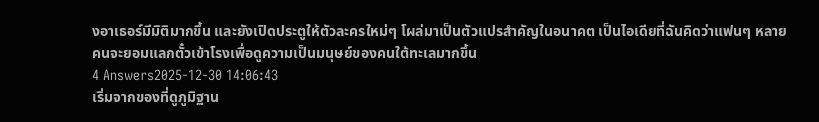งอาเธอร์มีมิติมากขึ้น และยังเปิดประตูให้ตัวละครใหม่ๆ โผล่มาเป็นตัวแปรสำคัญในอนาคต เป็นไอเดียที่ฉันคิดว่าแฟนๆ หลายคนจะยอมแลกตั๋วเข้าโรงเพื่อดูความเป็นมนุษย์ของคนใต้ทะเลมากขึ้น
4 Answers2025-12-30 14:06:43
เริ่มจากของที่ดูภูมิฐาน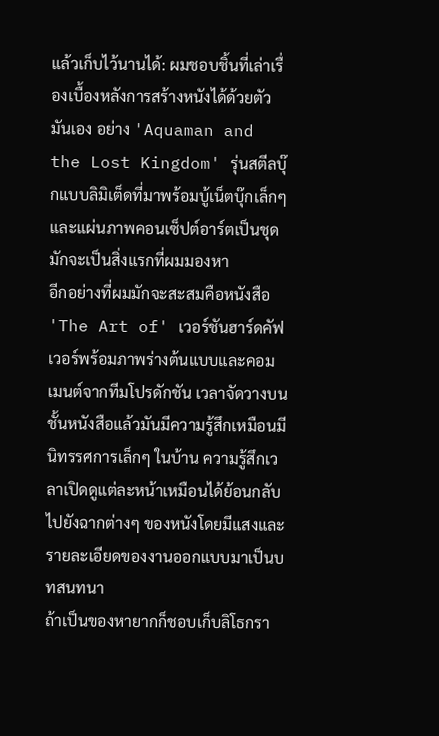แล้วเก็บไว้นานได้: ผมชอบชิ้นที่เล่าเรื่องเบื้องหลังการสร้างหนังได้ด้วยตัวมันเอง อย่าง 'Aquaman and the Lost Kingdom' รุ่นสตีลบุ๊กแบบลิมิเต็ดที่มาพร้อมบู้เน็ตบุ๊กเล็กๆ และแผ่นภาพคอนเซ็ปต์อาร์ตเป็นชุดมักจะเป็นสิ่งแรกที่ผมมองหา
อีกอย่างที่ผมมักจะสะสมคือหนังสือ 'The Art of' เวอร์ชันฮาร์ดคัฟเวอร์พร้อมภาพร่างต้นแบบและคอมเมนต์จากทีมโปรดักชัน เวลาจัดวางบนชั้นหนังสือแล้วมันมีความรู้สึกเหมือนมีนิทรรศการเล็กๆ ในบ้าน ความรู้สึกเวลาเปิดดูแต่ละหน้าเหมือนได้ย้อนกลับไปยังฉากต่างๆ ของหนังโดยมีแสงและรายละเอียดของงานออกแบบมาเป็นบทสนทนา
ถ้าเป็นของหายากก็ชอบเก็บลิโธกรา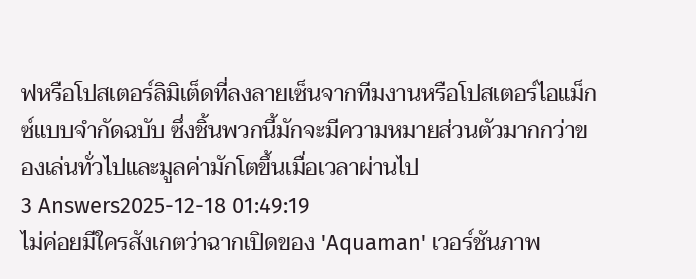ฟหรือโปสเตอร์ลิมิเต็ดที่ลงลายเซ็นจากทีมงานหรือโปสเตอร์ไอแม็กซ์แบบจำกัดฉบับ ซึ่งชิ้นพวกนี้มักจะมีความหมายส่วนตัวมากกว่าของเล่นทั่วไปและมูลค่ามักโตขึ้นเมื่อเวลาผ่านไป
3 Answers2025-12-18 01:49:19
ไม่ค่อยมีใครสังเกตว่าฉากเปิดของ 'Aquaman' เวอร์ชันภาพ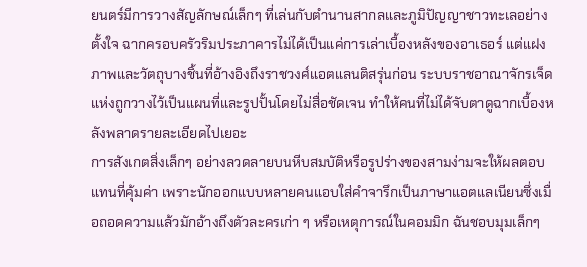ยนตร์มีการวางสัญลักษณ์เล็กๆ ที่เล่นกับตำนานสากลและภูมิปัญญาชาวทะเลอย่างตั้งใจ ฉากครอบครัวริมประภาคารไม่ได้เป็นแค่การเล่าเบื้องหลังของอาเธอร์ แต่แฝงภาพและวัตถุบางชิ้นที่อ้างอิงถึงราชวงศ์แอตแลนติสรุ่นก่อน ระบบราชอาณาจักรเจ็ดแห่งถูกวางไว้เป็นแผนที่และรูปปั้นโดยไม่สื่อชัดเจน ทำให้คนที่ไม่ได้จับตาดูฉากเบื้องหลังพลาดรายละเอียดไปเยอะ
การสังเกตสิ่งเล็กๆ อย่างลวดลายบนหีบสมบัติหรือรูปร่างของสามง่ามจะให้ผลตอบแทนที่คุ้มค่า เพราะนักออกแบบหลายคนแอบใส่คำจารึกเป็นภาษาแอตแลเนียนซึ่งเมื่อถอดความแล้วมักอ้างถึงตัวละครเก่า ๆ หรือเหตุการณ์ในคอมมิก ฉันชอบมุมเล็กๆ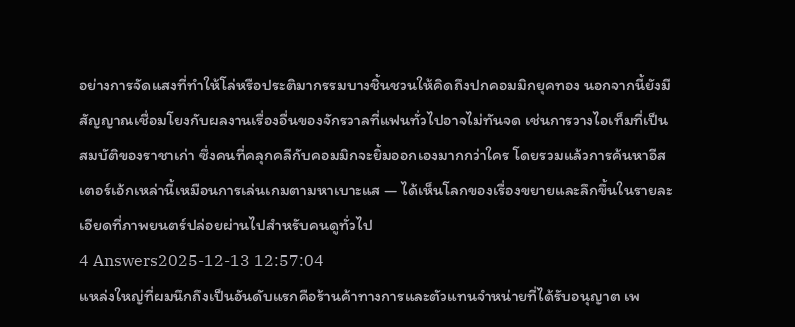อย่างการจัดแสงที่ทำให้โล่หรือประติมากรรมบางชิ้นชวนให้คิดถึงปกคอมมิกยุคทอง นอกจากนี้ยังมีสัญญาณเชื่อมโยงกับผลงานเรื่องอื่นของจักรวาลที่แฟนทั่วไปอาจไม่ทันจด เช่นการวางไอเท็มที่เป็นสมบัติของราชาเก่า ซึ่งคนที่คลุกคลีกับคอมมิกจะยิ้มออกเองมากกว่าใคร โดยรวมแล้วการค้นหาอีสเตอร์เอ้กเหล่านี้เหมือนการเล่นเกมตามหาเบาะแส — ได้เห็นโลกของเรื่องขยายและลึกขึ้นในรายละเอียดที่ภาพยนตร์ปล่อยผ่านไปสำหรับคนดูทั่วไป
4 Answers2025-12-13 12:57:04
แหล่งใหญ่ที่ผมนึกถึงเป็นอันดับแรกคือร้านค้าทางการและตัวแทนจำหน่ายที่ได้รับอนุญาต เพ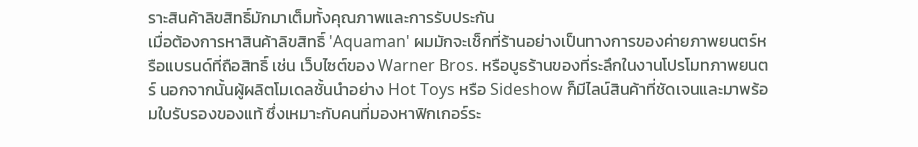ราะสินค้าลิขสิทธิ์มักมาเต็มทั้งคุณภาพและการรับประกัน
เมื่อต้องการหาสินค้าลิขสิทธิ์ 'Aquaman' ผมมักจะเช็กที่ร้านอย่างเป็นทางการของค่ายภาพยนตร์หรือแบรนด์ที่ถือสิทธิ์ เช่น เว็บไซต์ของ Warner Bros. หรือบูธร้านของที่ระลึกในงานโปรโมทภาพยนตร์ นอกจากนั้นผู้ผลิตโมเดลชั้นนำอย่าง Hot Toys หรือ Sideshow ก็มีไลน์สินค้าที่ชัดเจนและมาพร้อมใบรับรองของแท้ ซึ่งเหมาะกับคนที่มองหาฟิกเกอร์ระ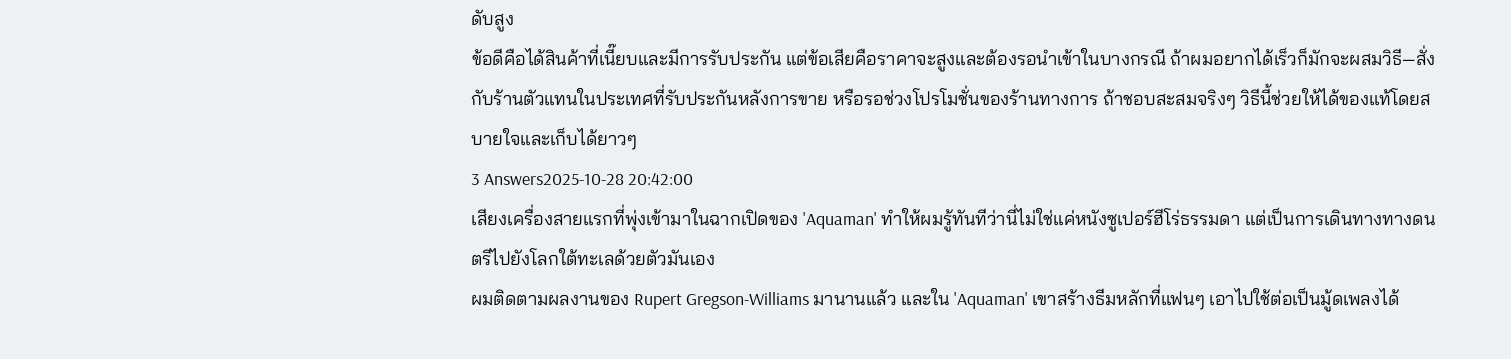ดับสูง
ข้อดีคือได้สินค้าที่เนี๊ยบและมีการรับประกัน แต่ข้อเสียคือราคาจะสูงและต้องรอนำเข้าในบางกรณี ถ้าผมอยากได้เร็วก็มักจะผสมวิธี—สั่งกับร้านตัวแทนในประเทศที่รับประกันหลังการขาย หรือรอช่วงโปรโมชั่นของร้านทางการ ถ้าชอบสะสมจริงๆ วิธีนี้ช่วยให้ได้ของแท้โดยสบายใจและเก็บได้ยาวๆ
3 Answers2025-10-28 20:42:00
เสียงเครื่องสายแรกที่พุ่งเข้ามาในฉากเปิดของ 'Aquaman' ทำให้ผมรู้ทันทีว่านี่ไม่ใช่แค่หนังซูเปอร์ฮีโร่ธรรมดา แต่เป็นการเดินทางทางดนตรีไปยังโลกใต้ทะเลด้วยตัวมันเอง
ผมติดตามผลงานของ Rupert Gregson-Williams มานานแล้ว และใน 'Aquaman' เขาสร้างธีมหลักที่แฟนๆ เอาไปใช้ต่อเป็นมู้ดเพลงได้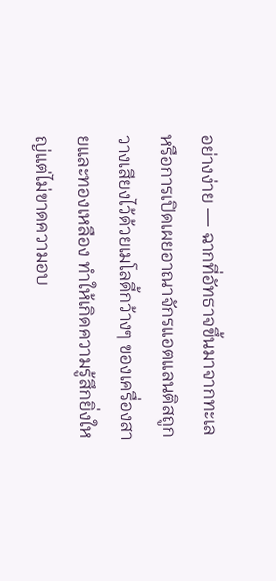อย่างง่าย — ฉากที่อัทธาจขึ้นมาจากทะเลหรือการเปิดเผยอาณาจักรแอตแลนติสถูกวางเสียงไว้ด้วยเมโลดี้กว้างๆ ของเครื่องสายและทองเหลือง ทำให้เกิดความรู้สึกยิ่งใหญ่แต่ไม่ขาดความอบ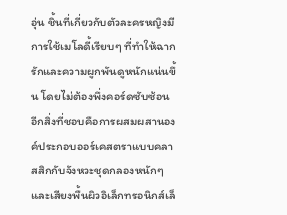อุ่น ชิ้นที่เกี่ยวกับตัวละครหญิงมีการใช้เมโลดี้เรียบๆ ที่ทำให้ฉากรักและความผูกพันดูหนักแน่นขึ้น โดยไม่ต้องพึ่งคอร์ดซับซ้อน
อีกสิ่งที่ชอบคือการผสมผสานองค์ประกอบออร์เคสตราแบบคลาสสิกกับจังหวะชุดกลองหนักๆ และเสียงพื้นผิวอิเล็กทรอนิกส์เล็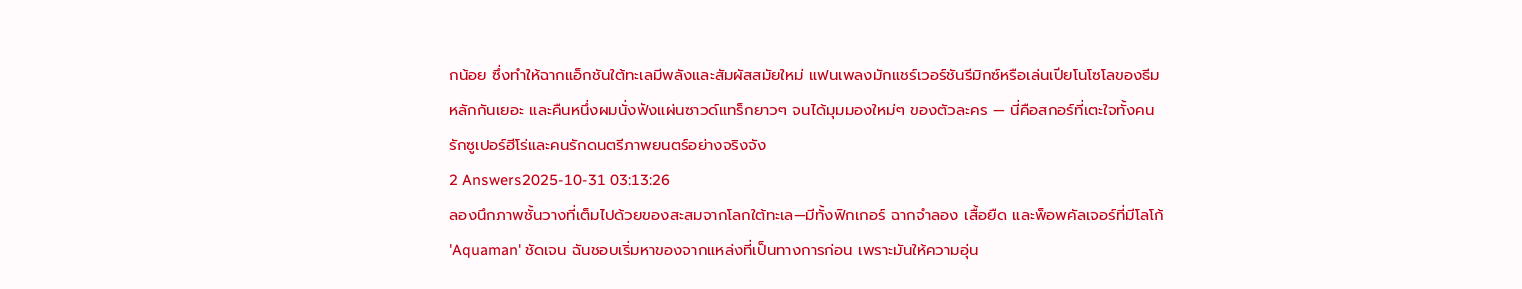กน้อย ซึ่งทำให้ฉากแอ็กชันใต้ทะเลมีพลังและสัมผัสสมัยใหม่ แฟนเพลงมักแชร์เวอร์ชันรีมิกซ์หรือเล่นเปียโนโซโลของธีมหลักกันเยอะ และคืนหนึ่งผมนั่งฟังแผ่นซาวด์แทร็กยาวๆ จนได้มุมมองใหม่ๆ ของตัวละคร — นี่คือสกอร์ที่เตะใจทั้งคนรักซูเปอร์ฮีโร่และคนรักดนตรีภาพยนตร์อย่างจริงจัง
2 Answers2025-10-31 03:13:26
ลองนึกภาพชั้นวางที่เต็มไปด้วยของสะสมจากโลกใต้ทะเล—มีทั้งฟิกเกอร์ ฉากจำลอง เสื้อยืด และพ็อพคัลเจอร์ที่มีโลโก้ 'Aquaman' ชัดเจน ฉันชอบเริ่มหาของจากแหล่งที่เป็นทางการก่อน เพราะมันให้ความอุ่น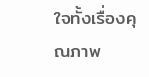ใจทั้งเรื่องคุณภาพ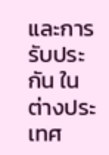และการรับประกัน ในต่างประเทศ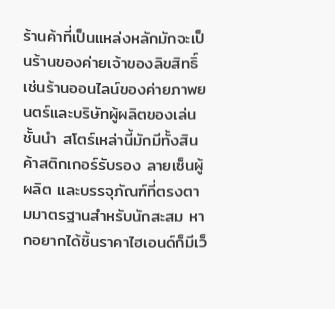ร้านค้าที่เป็นแหล่งหลักมักจะเป็นร้านของค่ายเจ้าของลิขสิทธิ์ เช่นร้านออนไลน์ของค่ายภาพยนตร์และบริษัทผู้ผลิตของเล่นชั้นนำ สโตร์เหล่านี้มักมีทั้งสินค้าสติกเกอร์รับรอง ลายเซ็นผู้ผลิต และบรรจุภัณฑ์ที่ตรงตามมาตรฐานสำหรับนักสะสม หากอยากได้ชิ้นราคาไฮเอนด์ก็มีเว็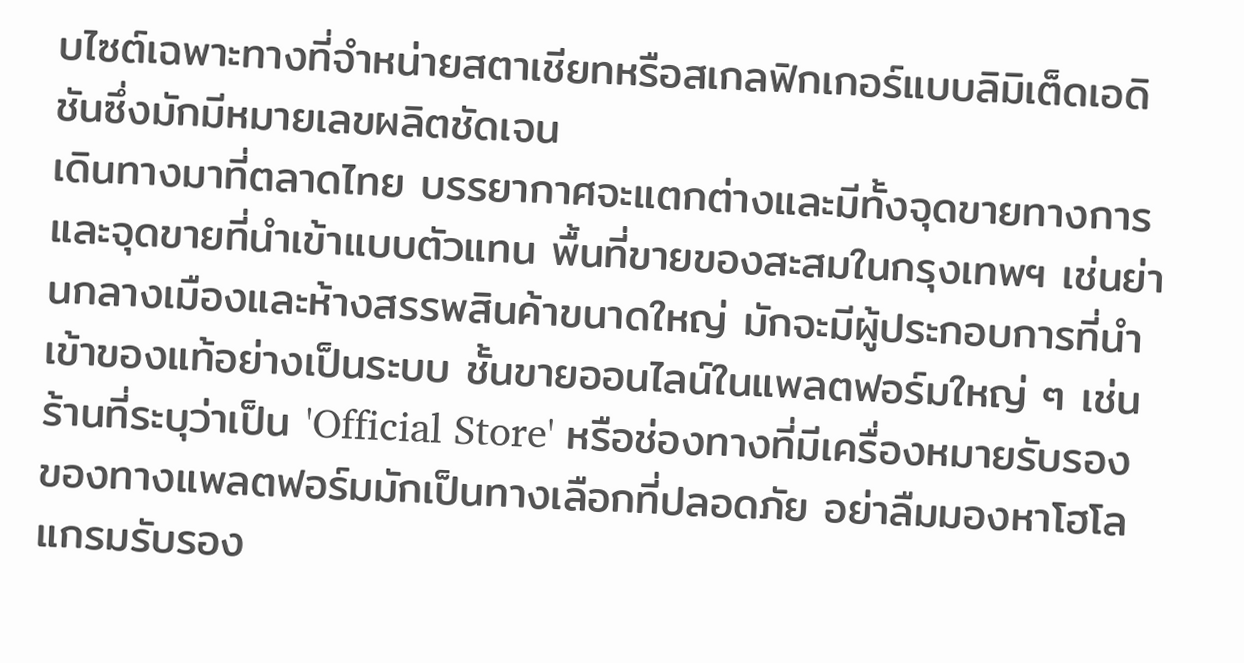บไซต์เฉพาะทางที่จำหน่ายสตาเชียทหรือสเกลฟิกเกอร์แบบลิมิเต็ดเอดิชันซึ่งมักมีหมายเลขผลิตชัดเจน
เดินทางมาที่ตลาดไทย บรรยากาศจะแตกต่างและมีทั้งจุดขายทางการและจุดขายที่นำเข้าแบบตัวแทน พื้นที่ขายของสะสมในกรุงเทพฯ เช่นย่านกลางเมืองและห้างสรรพสินค้าขนาดใหญ่ มักจะมีผู้ประกอบการที่นำเข้าของแท้อย่างเป็นระบบ ชั้นขายออนไลน์ในแพลตฟอร์มใหญ่ ๆ เช่นร้านที่ระบุว่าเป็น 'Official Store' หรือช่องทางที่มีเครื่องหมายรับรองของทางแพลตฟอร์มมักเป็นทางเลือกที่ปลอดภัย อย่าลืมมองหาโฮโลแกรมรับรอง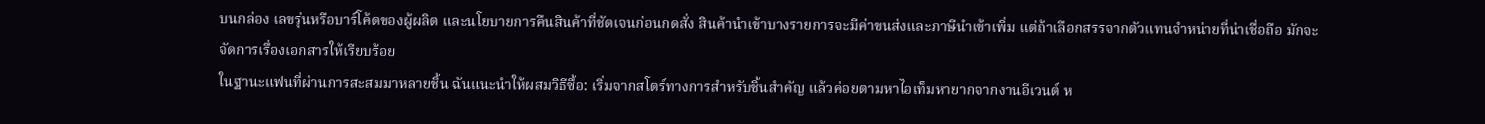บนกล่อง เลขรุ่นหรือบาร์โค้ดของผู้ผลิต และนโยบายการคืนสินค้าที่ชัดเจนก่อนกดสั่ง สินค้านำเข้าบางรายการจะมีค่าขนส่งและภาษีนำเข้าเพิ่ม แต่ถ้าเลือกสรรจากตัวแทนจำหน่ายที่น่าเชื่อถือ มักจะจัดการเรื่องเอกสารให้เรียบร้อย
ในฐานะแฟนที่ผ่านการสะสมมาหลายชิ้น ฉันแนะนำให้ผสมวิธีซื้อ: เริ่มจากสโตร์ทางการสำหรับชิ้นสำคัญ แล้วค่อยตามหาไอเท็มหายากจากงานอีเวนต์ ห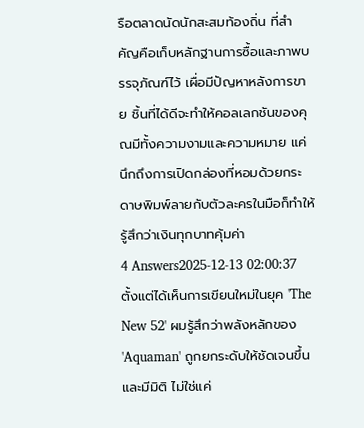รือตลาดนัดนักสะสมท้องถิ่น ที่สำคัญคือเก็บหลักฐานการซื้อและภาพบรรจุภัณฑ์ไว้ เผื่อมีปัญหาหลังการขาย ชิ้นที่ได้ดีจะทำให้คอลเลกชันของคุณมีทั้งความงามและความหมาย แค่นึกถึงการเปิดกล่องที่หอมด้วยกระดาษพิมพ์ลายกับตัวละครในมือก็ทำให้รู้สึกว่าเงินทุกบาทคุ้มค่า
4 Answers2025-12-13 02:00:37
ตั้งแต่ได้เห็นการเขียนใหม่ในยุค 'The New 52' ผมรู้สึกว่าพลังหลักของ 'Aquaman' ถูกยกระดับให้ชัดเจนขึ้นและมีมิติ ไม่ใช่แค่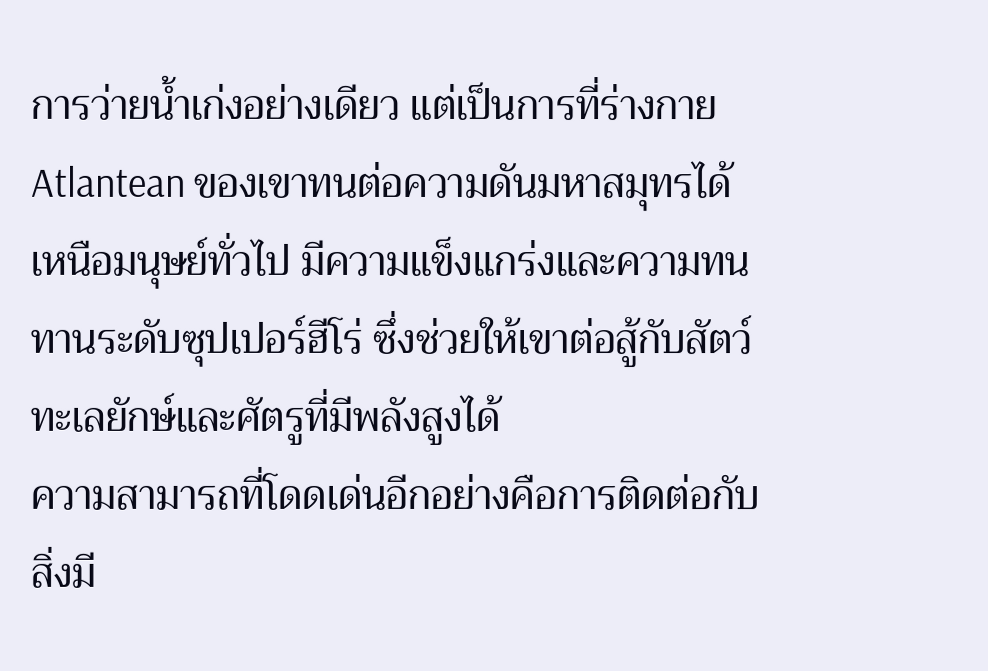การว่ายน้ำเก่งอย่างเดียว แต่เป็นการที่ร่างกาย Atlantean ของเขาทนต่อความดันมหาสมุทรได้ เหนือมนุษย์ทั่วไป มีความแข็งแกร่งและความทนทานระดับซุปเปอร์ฮีโร่ ซึ่งช่วยให้เขาต่อสู้กับสัตว์ทะเลยักษ์และศัตรูที่มีพลังสูงได้
ความสามารถที่โดดเด่นอีกอย่างคือการติดต่อกับสิ่งมี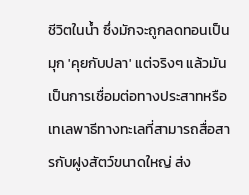ชีวิตในน้ำ ซึ่งมักจะถูกลดทอนเป็นมุก 'คุยกับปลา' แต่จริงๆ แล้วมันเป็นการเชื่อมต่อทางประสาทหรือเทเลพาธีทางทะเลที่สามารถสื่อสารกับฝูงสัตว์ขนาดใหญ่ ส่ง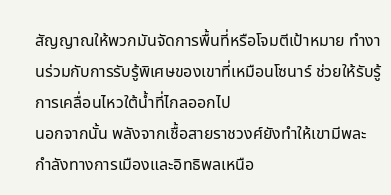สัญญาณให้พวกมันจัดการพื้นที่หรือโจมตีเป้าหมาย ทำงานร่วมกับการรับรู้พิเศษของเขาที่เหมือนโซนาร์ ช่วยให้รับรู้การเคลื่อนไหวใต้น้ำที่ไกลออกไป
นอกจากนั้น พลังจากเชื้อสายราชวงศ์ยังทำให้เขามีพละกำลังทางการเมืองและอิทธิพลเหนือ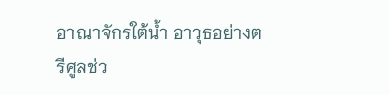อาณาจักรใต้น้ำ อาวุธอย่างตรีศูลช่ว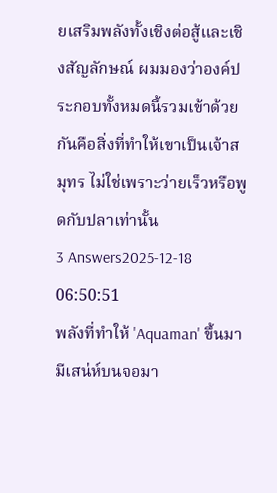ยเสริมพลังทั้งเชิงต่อสู้และเชิงสัญลักษณ์ ผมมองว่าองค์ประกอบทั้งหมดนี้รวมเข้าด้วยกันคือสิ่งที่ทำให้เขาเป็นเจ้าสมุทร ไม่ใช่เพราะว่ายเร็วหรือพูดกับปลาเท่านั้น
3 Answers2025-12-18 06:50:51
พลังที่ทำให้ 'Aquaman' ขึ้นมามีเสน่ห์บนจอมา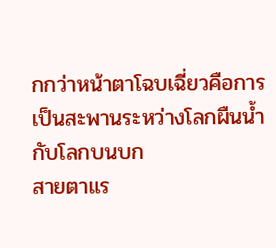กกว่าหน้าตาโฉบเฉี่ยวคือการเป็นสะพานระหว่างโลกผืนน้ำกับโลกบนบก
สายตาแร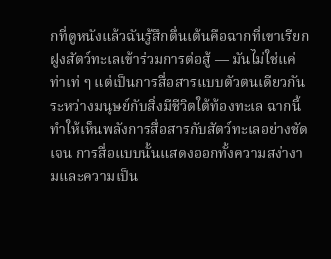กที่ดูหนังแล้วฉันรู้สึกตื่นเต้นคือฉากที่เขาเรียกฝูงสัตว์ทะเลเข้าร่วมการต่อสู้ — มันไม่ใช่แค่ท่าเท่ ๆ แต่เป็นการสื่อสารแบบตัวตนเดียวกันระหว่างมนุษย์กับสิ่งมีชีวิตใต้ท้องทะเล ฉากนี้ทำให้เห็นพลังการสื่อสารกับสัตว์ทะเลอย่างชัดเจน การสื่อแบบนั้นแสดงออกทั้งความสง่างามและความเป็น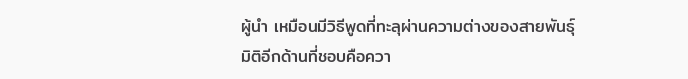ผู้นำ เหมือนมีวิธีพูดที่ทะลุผ่านความต่างของสายพันธุ์
มิติอีกด้านที่ชอบคือควา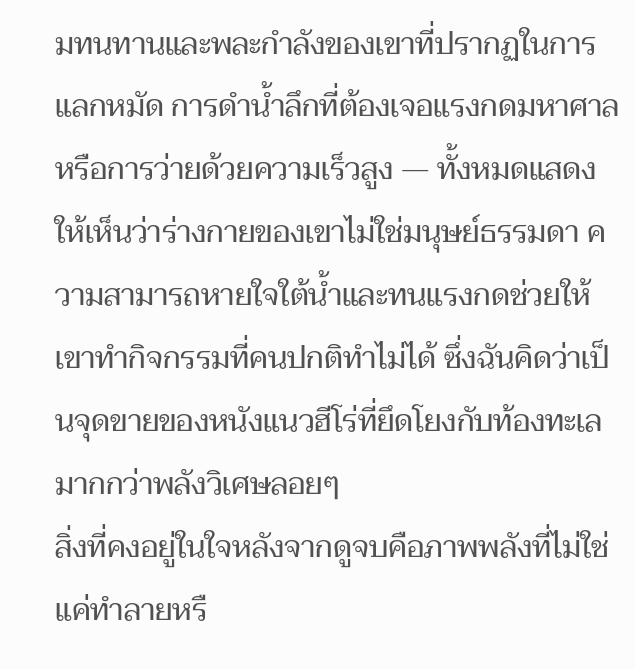มทนทานและพละกำลังของเขาที่ปรากฏในการแลกหมัด การดำน้ำลึกที่ต้องเจอแรงกดมหาศาล หรือการว่ายด้วยความเร็วสูง — ทั้งหมดแสดงให้เห็นว่าร่างกายของเขาไม่ใช่มนุษย์ธรรมดา ความสามารถหายใจใต้น้ำและทนแรงกดช่วยให้เขาทำกิจกรรมที่คนปกติทำไม่ได้ ซึ่งฉันคิดว่าเป็นจุดขายของหนังแนวฮีโร่ที่ยึดโยงกับท้องทะเลมากกว่าพลังวิเศษลอยๆ
สิ่งที่คงอยู่ในใจหลังจากดูจบคือภาพพลังที่ไม่ใช่แค่ทำลายหรื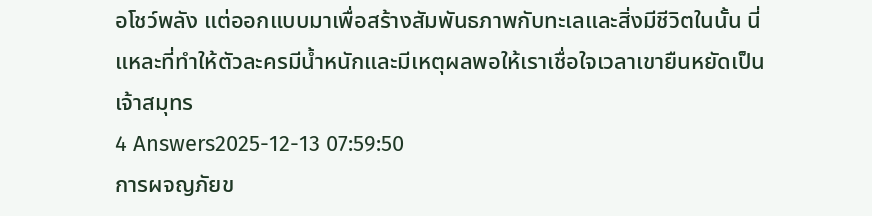อโชว์พลัง แต่ออกแบบมาเพื่อสร้างสัมพันธภาพกับทะเลและสิ่งมีชีวิตในนั้น นี่แหละที่ทำให้ตัวละครมีน้ำหนักและมีเหตุผลพอให้เราเชื่อใจเวลาเขายืนหยัดเป็นเจ้าสมุทร
4 Answers2025-12-13 07:59:50
การผจญภัยข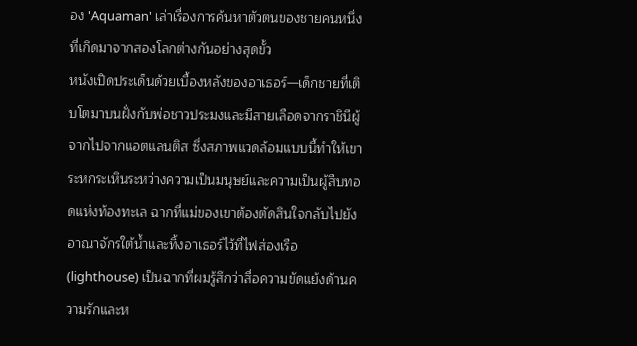อง 'Aquaman' เล่าเรื่องการค้นหาตัวตนของชายคนหนึ่งที่เกิดมาจากสองโลกต่างกันอย่างสุดขั้ว
หนังเปิดประเด็นด้วยเบื้องหลังของอาเธอร์—เด็กชายที่เติบโตมาบนฝั่งกับพ่อชาวประมงและมีสายเลือดจากราชินีผู้จากไปจากแอตแลนติส ซึ่งสภาพแวดล้อมแบบนี้ทำให้เขาระหกระเหินระหว่างความเป็นมนุษย์และความเป็นผู้สืบทอดแห่งท้องทะเล ฉากที่แม่ของเขาต้องตัดสินใจกลับไปยังอาณาจักรใต้น้ำและทิ้งอาเธอร์ไว้ที่ไฟส่องเรือ (lighthouse) เป็นฉากที่ผมรู้สึกว่าสื่อความขัดแย้งด้านความรักและห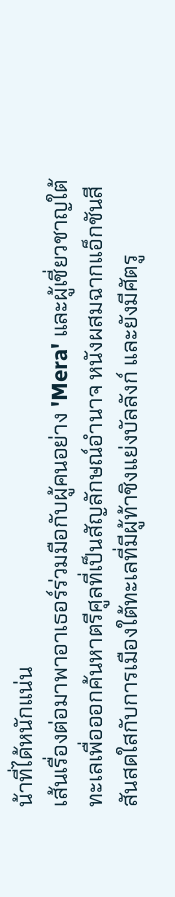น้าที่ได้หนักแน่น
เส้นเรื่องต่อมาพาอาเธอร์ร่วมมือกับผู้คนอย่าง 'Mera' และผู้เชี่ยวชาญใต้ทะเลเพื่อออกค้นหาตรีศูลที่เป็นสัญลักษณ์อำนาจ หนังผสมฉากแอ็กชันสีสันสดใสกับการเมืองใต้ทะเลที่มีผู้ท้าชิงแย่งบัลลังก์ และยังมีศัตรู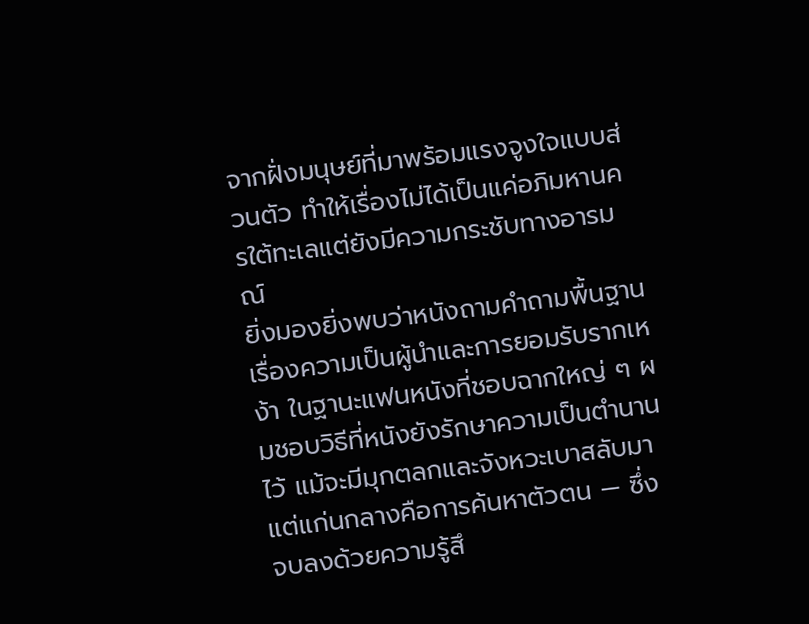จากฝั่งมนุษย์ที่มาพร้อมแรงจูงใจแบบส่วนตัว ทำให้เรื่องไม่ได้เป็นแค่อภิมหานครใต้ทะเลแต่ยังมีความกระชับทางอารมณ์
ยิ่งมองยิ่งพบว่าหนังถามคำถามพื้นฐานเรื่องความเป็นผู้นำและการยอมรับรากเหง้า ในฐานะแฟนหนังที่ชอบฉากใหญ่ ๆ ผมชอบวิธีที่หนังยังรักษาความเป็นตำนานไว้ แม้จะมีมุกตลกและจังหวะเบาสลับมา แต่แก่นกลางคือการค้นหาตัวตน — ซึ่งจบลงด้วยความรู้สึ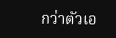กว่าตัวเอ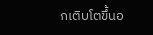กเติบโตขึ้นอ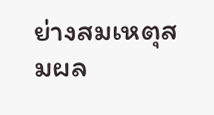ย่างสมเหตุสมผล